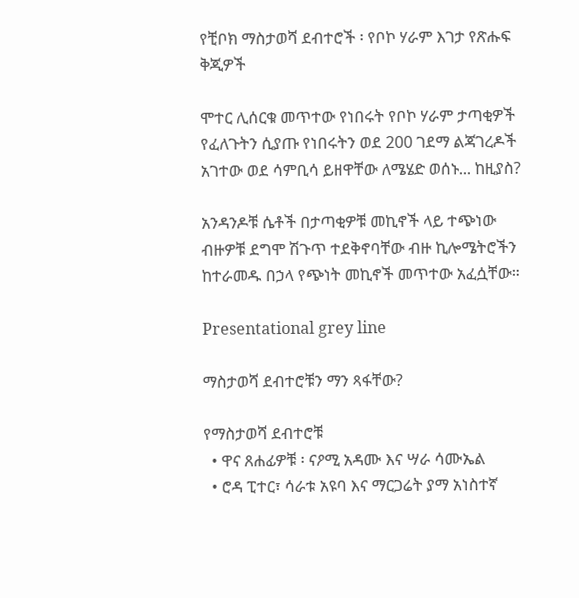የቺቦክ ማስታወሻ ደብተሮች ፡ የቦኮ ሃራም እገታ የጽሑፍ ቅጂዎች

ሞተር ሊሰርቁ መጥተው የነበሩት የቦኮ ሃራም ታጣቂዎች የፈለጉትን ሲያጡ የነበሩትን ወደ 200 ገደማ ልጃገረዶች አገተው ወደ ሳምቢሳ ይዘዋቸው ለሜሄድ ወሰኑ... ከዚያስ?

አንዳንዶቹ ሴቶች በታጣቂዎቹ መኪኖች ላይ ተጭነው ብዙዎቹ ደግሞ ሽጉጥ ተደቅኖባቸው ብዙ ኪሎሜትሮችን ከተራመዱ በኃላ የጭነት መኪኖች መጥተው አፈሷቸው።

Presentational grey line

ማስታወሻ ደብተሮቹን ማን ጻፋቸው?

የማስታወሻ ደብተሮቹ
  • ዋና ጸሐፊዎቹ ፡ ናዖሚ አዳሙ እና ሣራ ሳሙኤል
  • ሮዳ ፒተር፣ ሳራቱ አዩባ እና ማርጋሬት ያማ አነስተኛ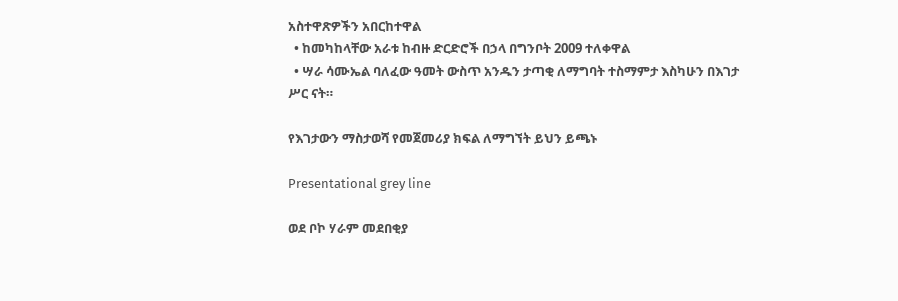አስተዋጽዎችን አበርከተዋል
  • ከመካከላቸው አራቱ ከብዙ ድርድሮች በኃላ በግንቦት 2009 ተለቀዋል
  • ሣራ ሳሙኤል ባለፈው ዓመት ውስጥ አንዱን ታጣቂ ለማግባት ተስማምታ እስካሁን በእገታ ሥር ናት።

የእገታውን ማስታወሻ የመጀመሪያ ክፍል ለማግኘት ይህን ይጫኑ

Presentational grey line

ወደ ቦኮ ሃራም መደበቂያ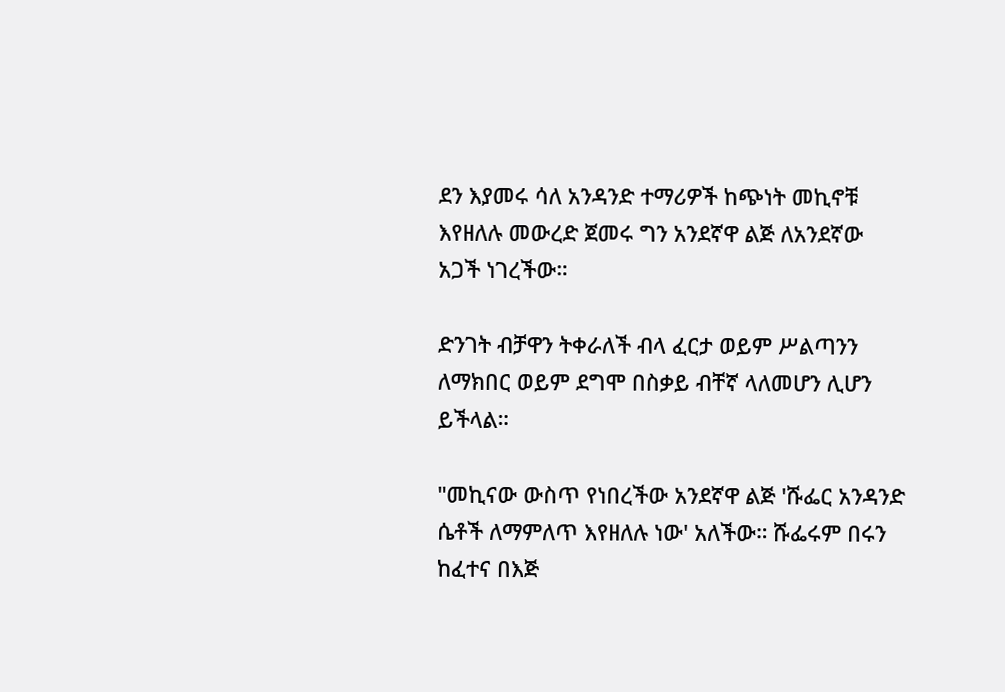ደን እያመሩ ሳለ አንዳንድ ተማሪዎች ከጭነት መኪኖቹ እየዘለሉ መውረድ ጀመሩ ግን አንደኛዋ ልጅ ለአንደኛው አጋች ነገረችው።

ድንገት ብቻዋን ትቀራለች ብላ ፈርታ ወይም ሥልጣንን ለማክበር ወይም ደግሞ በስቃይ ብቸኛ ላለመሆን ሊሆን ይችላል።

"መኪናው ውስጥ የነበረችው አንደኛዋ ልጅ 'ሹፌር አንዳንድ ሴቶች ለማምለጥ እየዘለሉ ነው' አለችው። ሹፌሩም በሩን ከፈተና በእጅ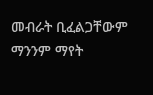መብራት ቢፈልጋቸውም ማንንም ማየት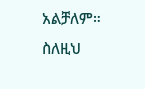አልቻለም። ስለዚህ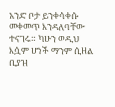አንድ ቦታ ይንቀሳቀሱ መቀመጥ እንዳለባቸው ተናገሩ። ካሁን ወዲህ እሷም ሆነች ማንም ሲዘል ቢያዝ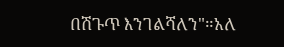በሽጉጥ እንገልሻለን"።አለ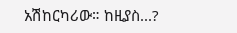አሽከርካሪው። ከዚያስ...?